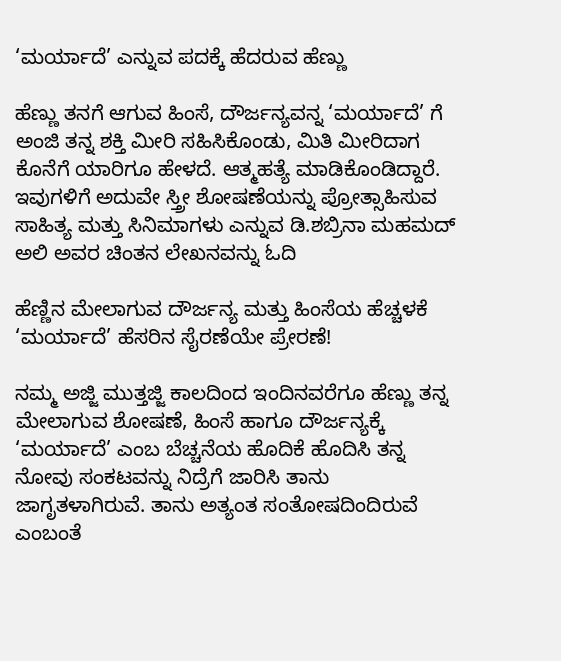‘ಮರ್ಯಾದೆ’ ಎನ್ನುವ ಪದಕ್ಕೆ ಹೆದರುವ ಹೆಣ್ಣು

ಹೆಣ್ಣು ತನಗೆ ಆಗುವ ಹಿಂಸೆ, ದೌರ್ಜನ್ಯವನ್ನ ‘ಮರ್ಯಾದೆ’ ಗೆ ಅಂಜಿ ತನ್ನ ಶಕ್ತಿ ಮೀರಿ ಸಹಿಸಿಕೊಂಡು, ಮಿತಿ ಮೀರಿದಾಗ ಕೊನೆಗೆ ಯಾರಿಗೂ ಹೇಳದೆ. ಆತ್ಮಹತ್ಯೆ ಮಾಡಿಕೊಂಡಿದ್ದಾರೆ. ಇವುಗಳಿಗೆ ಅದುವೇ ಸ್ತ್ರೀ ಶೋಷಣೆಯನ್ನು ಪ್ರೋತ್ಸಾಹಿಸುವ ಸಾಹಿತ್ಯ ಮತ್ತು ಸಿನಿಮಾಗಳು ಎನ್ನುವ ಡಿ.ಶಬ್ರಿನಾ ಮಹಮದ್ ಅಲಿ ಅವರ ಚಿಂತನ ಲೇಖನವನ್ನು ಓದಿ

ಹೆಣ್ಣಿನ ಮೇಲಾಗುವ ದೌರ್ಜನ್ಯ ಮತ್ತು ಹಿಂಸೆಯ ಹೆಚ್ಚಳಕೆ‌ ‘ಮರ್ಯಾದೆ’ ಹೆಸರಿನ ಸೈರಣೆಯೇ ಪ್ರೇರಣೆ!

ನಮ್ಮ ಅಜ್ಜಿ ಮುತ್ತಜ್ಜಿ ಕಾಲದಿಂದ ಇಂದಿನವರೆಗೂ ಹೆಣ್ಣು ತನ್ನ ಮೇಲಾಗುವ ಶೋಷಣೆ, ಹಿಂಸೆ ಹಾಗೂ ದೌರ್ಜನ್ಯಕ್ಕೆ ‘ಮರ್ಯಾದೆ‌‌’ ಎಂಬ ಬೆಚ್ಚನೆಯ ಹೊದಿಕೆ ಹೊದಿಸಿ ತನ್ನ ನೋವು ಸಂಕಟವನ್ನು ನಿದ್ರೆಗೆ ಜಾರಿಸಿ ತಾನು ಜಾಗೃತಳಾಗಿರುವೆ. ತಾನು ಅತ್ಯಂತ ಸಂತೋಷದಿಂದಿರುವೆ ಎಂಬಂತೆ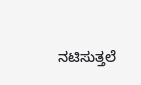ನಟಿಸುತ್ತಲೆ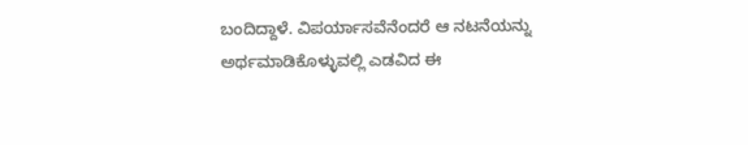ಬಂದಿದ್ದಾಳೆ. ವಿಪರ್ಯಾಸವೆನೆಂದರೆ ಆ ನಟನೆಯನ್ನು ಅರ್ಥಮಾಡಿಕೊಳ್ಳುವಲ್ಲಿ ಎಡವಿದ ಈ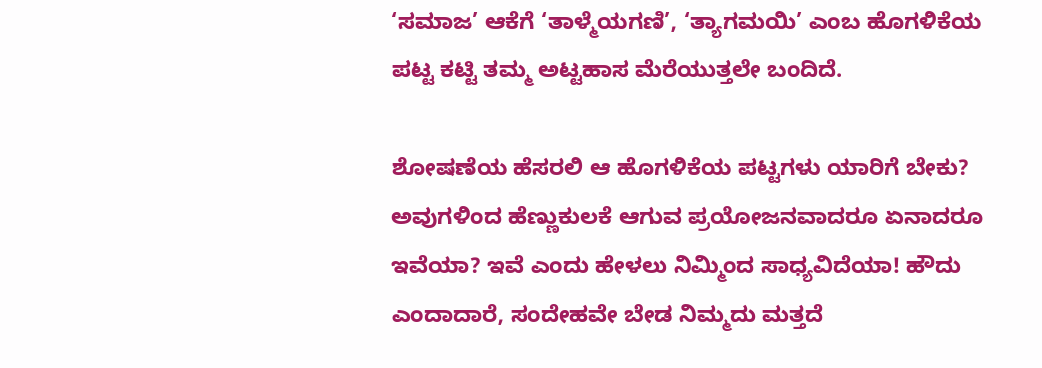‘ಸಮಾಜ’ ಆಕೆಗೆ ‘ತಾಳ್ಮೆಯಗಣಿ’, ‘ತ್ಯಾಗಮಯಿ’ ಎಂಬ ಹೊಗಳಿಕೆಯ ಪಟ್ಟ ಕಟ್ಟಿ ತಮ್ಮ ಅಟ್ಟಹಾಸ‌ ಮೆರೆಯುತ್ತಲೇ‌ ಬಂದಿದೆ.

ಶೋಷಣೆಯ ಹೆಸರಲಿ‌ ಆ ಹೊಗಳಿಕೆಯ ಪಟ್ಟಗಳು ಯಾರಿಗೆ ಬೇಕು? ಅವುಗಳಿಂದ ಹೆಣ್ಣುಕುಲಕೆ ಆಗುವ ಪ್ರಯೋಜನವಾದರೂ ಏನಾದರೂ ಇವೆಯಾ? ಇವೆ ಎಂದು ಹೇಳಲು ನಿಮ್ಮಿಂದ ಸಾಧ್ಯವಿದೆಯಾ! ಹೌದು ಎಂದಾದಾರೆ, ಸಂದೇಹವೇ ಬೇಡ ನಿಮ್ಮದು ಮತ್ತದೆ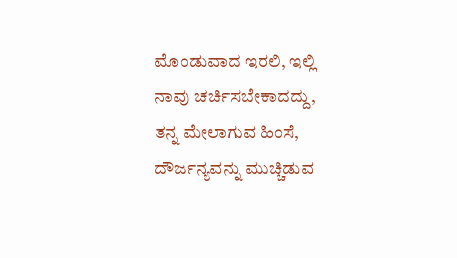ಮೊಂಡುವಾದ ಇರಲಿ, ಇಲ್ಲಿ ನಾವು ಚರ್ಚಿಸಬೇಕಾದದ್ದು, ತನ್ನ ಮೇಲಾಗುವ ಹಿಂಸೆ, ದೌರ್ಜನ್ಯವನ್ನು ಮುಚ್ಚಿಡುವ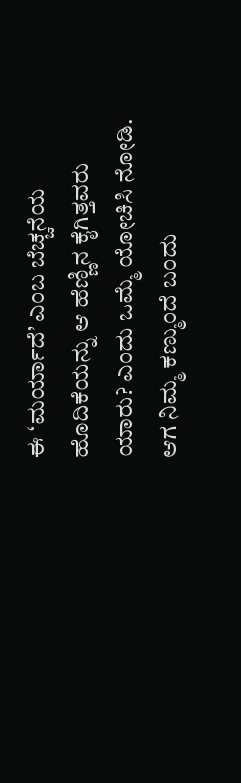ಈ ‘ಮರ್ಯಾದೆ’ ಎಂಬ ಬೆಚ್ಚನೆಯ ಹೊದಿಕೆಯನ್ನು ಆ ಹೆಣ್ಣಿನ ಕೈಗಿತ್ತವರು ಯಾರು? ಎಂದು ಒಮ್ಮೆ ಯೋಚಿಸಿ ನೋಡಿ. ಆಗ ನಿಮ್ಮ ಕಣ್ಮುಂದೆ ಬಂದು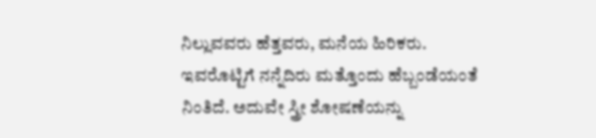ನಿಲ್ಲುವವರು ಹೆತ್ತವರು, ಮನೆಯ ಹಿರಿಕರು. ಇವರೊಟ್ಟಿಗೆ ನನ್ನೆದಿರು ಮತ್ತೊಂದು ಹೆಬ್ಬಂಡೆಯಂತೆ ನಿಂತಿದೆ. ಅದುವೇ ಸ್ತ್ರೀ ಶೋಷಣೆಯನ್ನು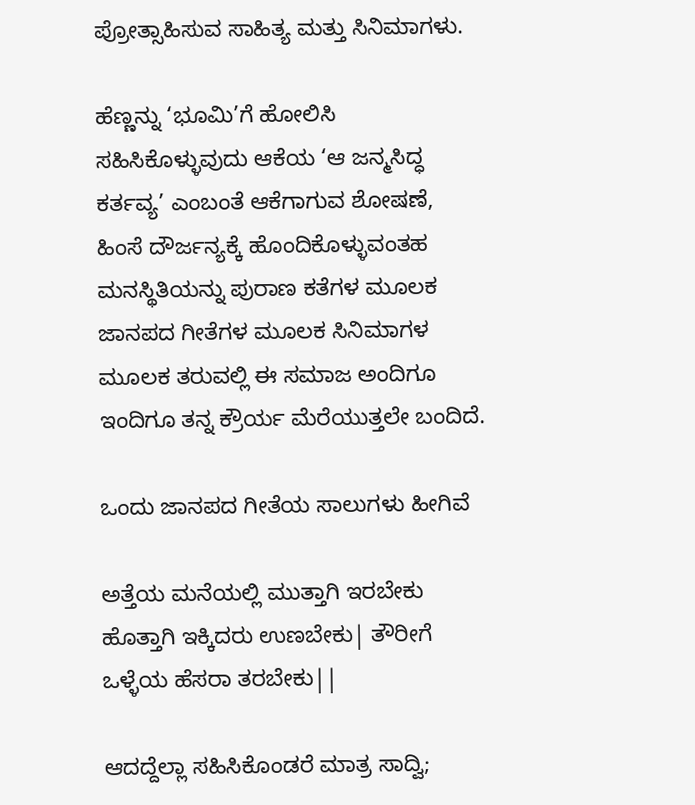ಪ್ರೋತ್ಸಾಹಿಸುವ ಸಾಹಿತ್ಯ ಮತ್ತು ಸಿನಿಮಾಗಳು.

ಹೆಣ್ಣನ್ನು ‘ಭೂಮಿ’ಗೆ ಹೋಲಿಸಿ ಸಹಿಸಿಕೊಳ್ಳುವುದು ಆಕೆಯ ‘ಆ ಜನ್ಮಸಿದ್ಧ ಕರ್ತವ್ಯ’ ಎಂಬಂತೆ ಆಕೆಗಾಗುವ ಶೋಷಣೆ, ಹಿಂಸೆ ದೌರ್ಜನ್ಯಕ್ಕೆ ಹೊಂದಿಕೊಳ್ಳುವಂತಹ ಮನಸ್ಥಿತಿಯನ್ನು ಪುರಾಣ ಕತೆಗಳ ಮೂಲಕ ಜಾನಪದ ಗೀತೆಗಳ ಮೂಲಕ ಸಿನಿಮಾಗಳ ಮೂಲಕ ತರುವಲ್ಲಿ ಈ ಸಮಾಜ ಅಂದಿಗೂ ಇಂದಿಗೂ ತನ್ನ ಕ್ರೌರ್ಯ ಮೆರೆಯುತ್ತಲೇ ಬಂದಿದೆ.

ಒಂದು ಜಾನಪದ ಗೀತೆಯ ಸಾಲುಗಳು ಹೀಗಿವೆ

ಅತ್ತೆಯ ಮನೆಯಲ್ಲಿ ಮುತ್ತಾಗಿ ಇರಬೇಕು
ಹೊತ್ತಾಗಿ ಇಕ್ಕಿದರು ಉಣಬೇಕು| ತೌರೀಗೆ
ಒಳ್ಳೆಯ ಹೆಸರಾ ತರಬೇಕು||

ಆದದ್ದೆಲ್ಲಾ ಸಹಿಸಿಕೊಂಡರೆ ಮಾತ್ರ ಸಾದ್ವಿ;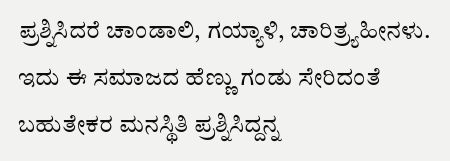ಪ್ರಶ್ನಿಸಿದರೆ ಚಾಂಡಾಲಿ, ಗಯ್ಯಾಳಿ, ಚಾರಿತ್ರ್ಯಹೀನಳು. ಇದು ಈ ಸಮಾಜದ ಹೆಣ್ಣು ಗಂಡು ಸೇರಿದಂತೆ ಬಹುತೇಕರ ಮನಸ್ಥಿತಿ ಪ್ರಶ್ನಿಸಿದ್ದನ್ನ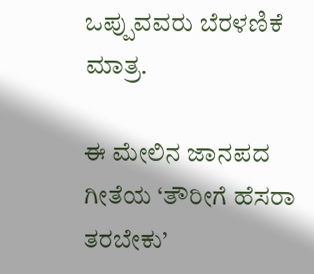ಒಪ್ಪುವವರು ಬೆರಳಣಿಕೆ ಮಾತ್ರ.

ಈ ಮೇಲಿನ ಜಾನಪದ ಗೀತೆಯ ‘ತೌರೀಗೆ ಹೆಸರಾ ತರಬೇಕು’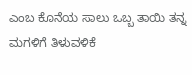ಎಂಬ ಕೊನೆಯ ಸಾಲು ಒಬ್ಬ ತಾಯಿ ತನ್ನ ಮಗಳಿಗೆ ತಿಳುವಳಿಕೆ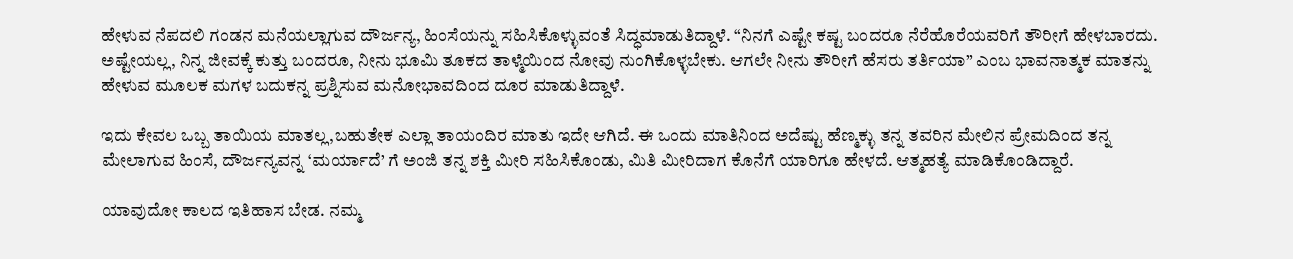ಹೇಳುವ ನೆಪದಲಿ ಗಂಡನ ಮನೆಯಲ್ಲಾಗುವ ದೌರ್ಜನ್ಯ, ಹಿಂಸೆಯನ್ನು ಸಹಿಸಿಕೊಳ್ಳುವಂತೆ ಸಿದ್ಧಮಾಡುತಿದ್ದಾಳೆ. “ನಿನಗೆ ಎಷ್ಟೇ ಕಷ್ಟ ಬಂದರೂ ನೆರೆಹೊರೆಯವರಿಗೆ ತೌರೀಗೆ ಹೇಳಬಾರದು. ಅಷ್ಟೇಯಲ್ಲ, ನಿನ್ನ ಜೀವಕ್ಕೆ ಕುತ್ತು ಬಂದರೂ, ನೀನು ಭೂಮಿ ತೂಕದ ತಾಳ್ಮೆಯಿಂದ ನೋವು ನುಂಗಿಕೊಳ್ಳಬೇಕು. ಆಗಲೇ ನೀನು ತೌರೀಗೆ ಹೆಸರು ತರ್ತಿಯಾ” ಎಂಬ ಭಾವನಾತ್ಮಕ ಮಾತನ್ನು ಹೇಳುವ ಮೂಲಕ ಮಗಳ ಬದುಕನ್ನ ಪ್ರಶ್ನಿಸುವ ಮನೋಭಾವದಿಂದ ದೂರ ಮಾಡುತಿದ್ದಾಳೆ.

ಇದು ಕೇವಲ ಒಬ್ಬ ತಾಯಿಯ ಮಾತಲ್ಲ,ಬಹುತೇಕ ಎಲ್ಲಾ ತಾಯಂದಿರ ಮಾತು ಇದೇ ಆಗಿದೆ. ಈ ಒಂದು ಮಾತಿನಿಂದ ಅದೆಷ್ಟು ಹೆಣ್ಮಕ್ಳು ತನ್ನ ತವರಿನ ಮೇಲಿನ ಪ್ರೇಮದಿಂದ ತನ್ನ ಮೇಲಾಗುವ ಹಿಂಸೆ, ದೌರ್ಜನ್ಯವನ್ನ ‘ಮರ್ಯಾದೆ’ ಗೆ ಅಂಜಿ ತನ್ನ ಶಕ್ತಿ ಮೀರಿ ಸಹಿಸಿಕೊಂಡು, ಮಿತಿ ಮೀರಿದಾಗ ಕೊನೆಗೆ ಯಾರಿಗೂ ಹೇಳದೆ. ಆತ್ಮಹತ್ಯೆ ಮಾಡಿಕೊಂಡಿದ್ದಾರೆ.

ಯಾವುದೋ ಕಾಲದ ಇತಿಹಾಸ ಬೇಡ. ನಮ್ಮ‌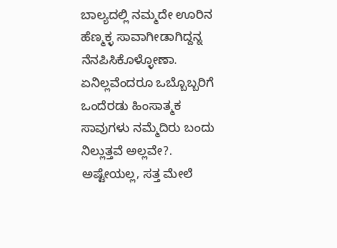ಬಾಲ್ಯದಲ್ಲಿ ನಮ್ಮದೇ ಊರಿನ ಹೆಣ್ಮಕ್ಳ ಸಾವಾಗೀಡಾಗಿದ್ದನ್ನ ನೆನಪಿಸಿಕೊಳ್ಳೋಣಾ. ಏನಿಲ್ಲವೆಂದರೂ ಒಬ್ಬೊಬ್ಬರಿಗೆ ಒಂದೆರಡು ಹಿಂಸಾತ್ಮಕ ಸಾವುಗಳು ನಮ್ಮೆದಿರು ಬಂದು ನಿಲ್ಲುತ್ತವೆ ಅಲ್ಲವೇ?. ಅಷ್ಟೇಯಲ್ಲ, ಸತ್ತ ಮೇಲೆ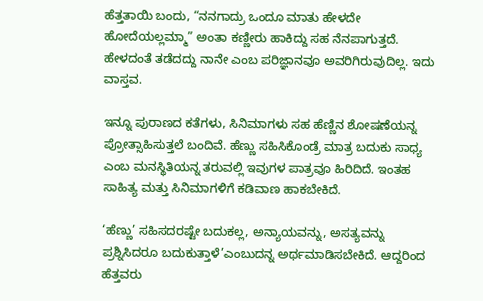ಹೆತ್ತತಾಯಿ ಬಂದು, “ನನಗಾದ್ರು ಒಂದೂ ಮಾತು ಹೇಳದೇ ಹೋದೆಯಲ್ಲಮ್ಮಾ” ಅಂತಾ ಕಣ್ಣೀರು ಹಾಕಿದ್ದು ಸಹ ನೆನಪಾಗುತ್ತದೆ. ಹೇಳದಂತೆ ತಡೆದದ್ದು ನಾನೇ ಎಂಬ ಪರಿಜ್ಞಾನವೂ ಅವರಿಗಿರುವುದಿಲ್ಲ. ಇದು ವಾಸ್ತವ.

ಇನ್ನೂ ಪುರಾಣದ ಕತೆಗಳು, ಸಿನಿಮಾಗಳು ಸಹ ಹೆಣ್ಣಿನ ಶೋಷಣೆಯನ್ನ ಪ್ರೋತ್ಸಾಹಿಸುತ್ತಲೆ ಬಂದಿವೆ. ಹೆಣ್ಣು ಸಹಿಸಿಕೊಂಡ್ರೆ ಮಾತ್ರ ಬದುಕು ಸಾಧ್ಯ ಎಂಬ ಮನಸ್ಥಿತಿಯನ್ನ ತರುವಲ್ಲಿ ಇವುಗಳ ಪಾತ್ರವೂ ಹಿರಿದಿದೆ. ಇಂತಹ ಸಾಹಿತ್ಯ ಮತ್ತು ಸಿನಿಮಾಗಳಿಗೆ ಕಡಿವಾಣ ಹಾಕಬೇಕಿದೆ.

‘ಹೆಣ್ಣು’ ಸಹಿಸದರಷ್ಟೇ ಬದುಕಲ್ಲ, ಅನ್ಯಾಯವನ್ನು, ಅಸತ್ಯವನ್ನು ಪ್ರಶ್ನಿಸಿದರೂ ಬದುಕುತ್ತಾಳೆ’ಎಂಬುದನ್ನ ಅರ್ಥಮಾಡಿಸಬೇಕಿದೆ. ಆದ್ದರಿಂದ ಹೆತ್ತವರು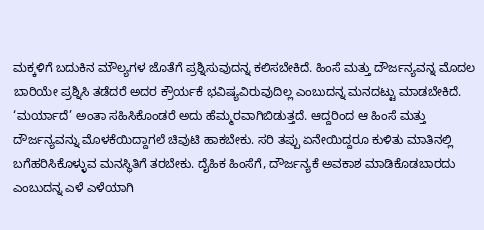ಮಕ್ಕಳಿಗೆ ಬದುಕಿನ ಮೌಲ್ಯಗಳ ಜೊತೆಗೆ ಪ್ರಶ್ನಿಸುವುದನ್ನ ಕಲಿಸಬೇಕಿದೆ. ಹಿಂಸೆ ಮತ್ತು ದೌರ್ಜನ್ಯವನ್ನ ಮೊದಲ ಬಾರಿಯೇ ಪ್ರಶ್ನಿಸಿ ತಡೆದರೆ ಅದರ ಕ್ರೌರ್ಯಕೆ ಭವಿಷ್ಯವಿರುವುದಿಲ್ಲ ಎಂಬುದನ್ನ ಮನದಟ್ಟು ಮಾಡಬೇಕಿದೆ. ‘ಮರ್ಯಾದೆ’ ಅಂತಾ ಸಹಿಸಿಕೊಂಡರೆ ಅದು ಹೆಮ್ಮರವಾಗಿಬಿಡುತ್ತದೆ. ಆದ್ದರಿಂದ ಆ ಹಿಂಸೆ ಮತ್ತು ದೌರ್ಜನ್ಯವನ್ನು ಮೊಳಕೆಯಿದ್ದಾಗಲೆ ಚಿವುಟಿ ಹಾಕಬೇಕು. ಸರಿ ತಪ್ಪು ಏನೇಯಿದ್ದರೂ ಕುಳಿತು ಮಾತಿನಲ್ಲಿ‌‌ ಬಗೆಹರಿಸಿಕೊಳ್ಳುವ ಮನಸ್ಥಿತಿಗೆ ತರಬೇಕು. ದೈಹಿಕ ಹಿಂಸೆಗೆ, ದೌರ್ಜನ್ಯಕೆ ಅವಕಾಶ ಮಾಡಿಕೊಡಬಾರದು ಎಂಬುದನ್ನ ಎಳೆ ಎಳೆಯಾಗಿ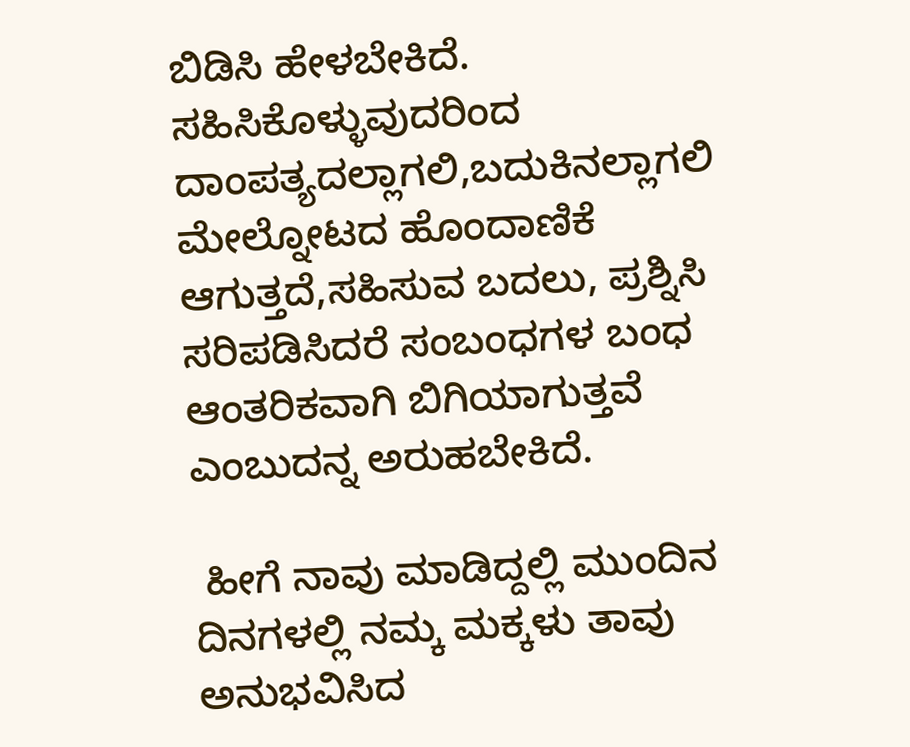ಬಿಡಿಸಿ ಹೇಳಬೇಕಿದೆ. ಸಹಿಸಿಕೊಳ್ಳುವುದರಿಂದ ದಾಂಪತ್ಯದಲ್ಲಾಗಲಿ,ಬದುಕಿನಲ್ಲಾಗಲಿ ಮೇಲ್ನೋಟದ ಹೊಂದಾಣಿಕೆ ಆಗುತ್ತದೆ,ಸಹಿಸುವ ಬದಲು, ಪ್ರಶ್ನಿಸಿ ಸರಿಪಡಿಸಿದರೆ ಸಂಬಂಧಗಳ ಬಂಧ ಆಂತರಿಕವಾಗಿ ಬಿಗಿಯಾಗುತ್ತವೆ ಎಂಬುದನ್ನ ಅರುಹಬೇಕಿದೆ.

 ಹೀಗೆ ನಾವು ಮಾಡಿದ್ದಲ್ಲಿ ಮುಂದಿನ ದಿನಗಳಲ್ಲಿ ನಮ್ಕ ಮಕ್ಕಳು ತಾವು ಅನುಭವಿಸಿದ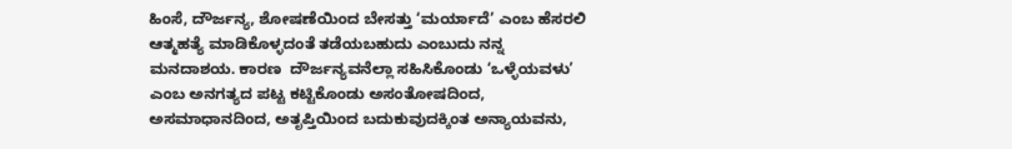ಹಿಂಸೆ, ದೌರ್ಜನ್ಯ, ಶೋಷಣೆಯಿಂದ ಬೇಸತ್ತು ‘ಮರ್ಯಾದೆ’ ಎಂಬ ಹೆಸರಲಿ ಆತ್ಮಹತ್ಯೆ ಮಾಡಿಕೊಳ್ಳದಂತೆ ತಡೆಯಬಹುದು ಎಂಬುದು‌ ನನ್ನ ಮನದಾಶಯ. ಕಾರಣ  ದೌರ್ಜನ್ಯವನೆಲ್ಲಾ ಸಹಿಸಿಕೊಂಡು ‘ಒಳ್ಳೆಯವಳು’ ಎಂಬ ಅನಗತ್ಯದ ಪಟ್ಟ ಕಟ್ಟಿಕೊಂಡು ಅಸಂತೋಷದಿಂದ, ಅಸಮಾಧಾನದಿಂದ, ಅತೃಪ್ತಿಯಿಂದ ಬದುಕುವುದಕ್ಕಿಂತ ಅನ್ಯಾಯವನು,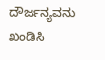ದೌರ್ಜನ್ಯವನು ಖಂಡಿಸಿ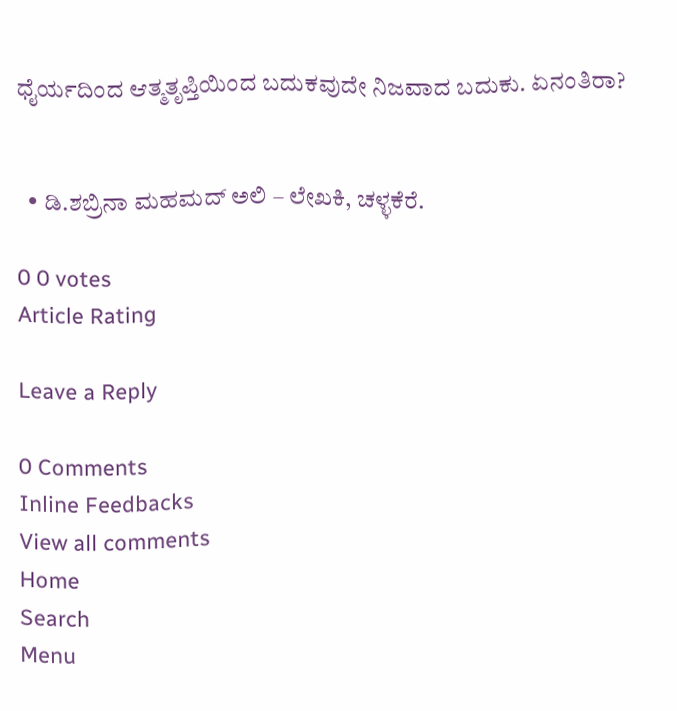ಧೈರ್ಯದಿಂದ ಆತ್ಮತೃಪ್ತಿಯಿಂದ ಬದುಕವುದೇ ‌ನಿಜವಾದ ಬದುಕು. ಏನಂತಿರಾ?


  • ಡಿ.ಶಬ್ರಿನಾ ಮಹಮದ್ ಅಲಿ – ಲೇಖಕಿ, ಚಳ್ಳಕೆರೆ.

0 0 votes
Article Rating

Leave a Reply

0 Comments
Inline Feedbacks
View all comments
Home
Search
Menu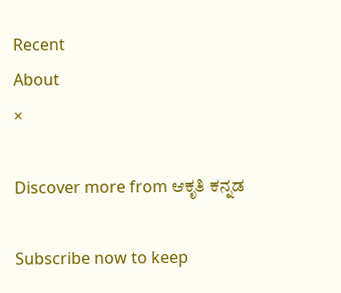Recent
About
×

Discover more from ಆಕೃತಿ ಕನ್ನಡ

Subscribe now to keep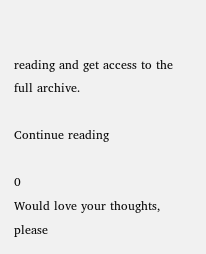reading and get access to the full archive.

Continue reading

0
Would love your thoughts, please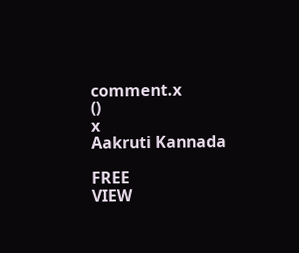comment.x
()
x
Aakruti Kannada

FREE
VIEW